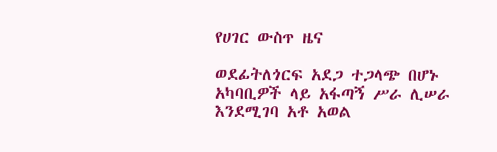የሀገር ውስጥ ዜና

ወደፊትለጎርፍ አደጋ ተጋላጭ በሆኑ አካባቢዎች ላይ አፋጣኝ ሥራ ሊሠራ እንደሚገባ አቶ አወል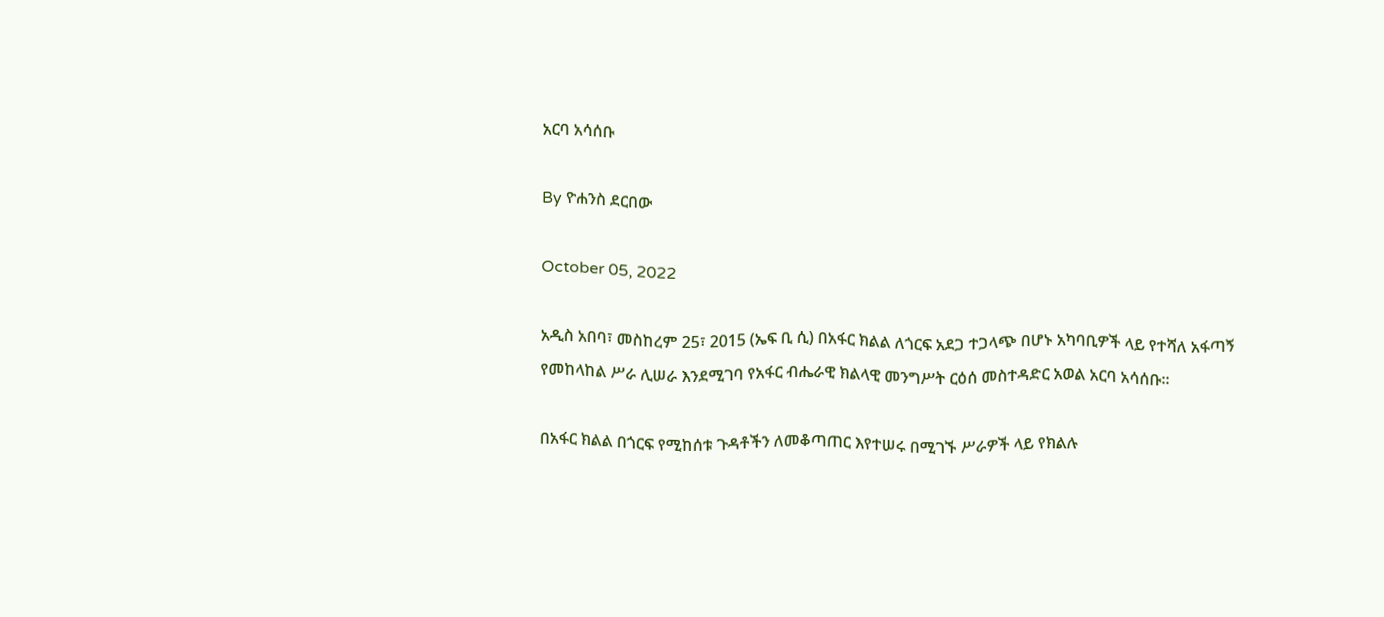አርባ አሳሰቡ

By ዮሐንስ ደርበው

October 05, 2022

አዲስ አበባ፣ መስከረም 25፣ 2015 (ኤፍ ቢ ሲ) በአፋር ክልል ለጎርፍ አደጋ ተጋላጭ በሆኑ አካባቢዎች ላይ የተሻለ አፋጣኝ የመከላከል ሥራ ሊሠራ እንደሚገባ የአፋር ብሔራዊ ክልላዊ መንግሥት ርዕሰ መስተዳድር አወል አርባ አሳሰቡ፡፡

በአፋር ክልል በጎርፍ የሚከሰቱ ጉዳቶችን ለመቆጣጠር እየተሠሩ በሚገኙ ሥራዎች ላይ የክልሉ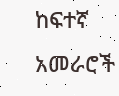ከፍተኛ አመራሮች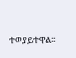ተወያይተዋል፡፡